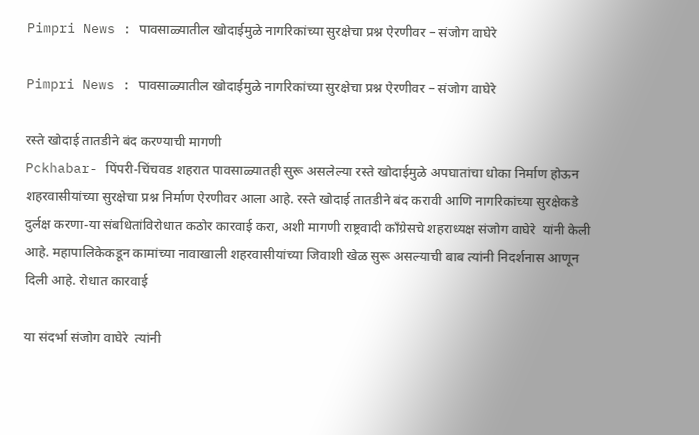Pimpri News : पावसाळ्यातील खोदाईमुळे नागरिकांच्या सुरक्षेचा प्रश्न ऐरणीवर – संजोग वाघेरे

Pimpri News : पावसाळ्यातील खोदाईमुळे नागरिकांच्या सुरक्षेचा प्रश्न ऐरणीवर – संजोग वाघेरे

रस्ते खोदाई तातडीने बंद करण्याची मागणी
Pckhabar- पिंपरी-चिंचवड शहरात पावसाळ्यातही सुरू असलेल्या रस्ते खोदाईमुळे अपघातांचा धोका निर्माण होऊन शहरवासीयांच्या सुरक्षेचा प्रश्न निर्माण ऐरणीवर आला आहे. रस्ते खोदाई तातडीने बंद करावी आणि नागरिकांच्या सुरक्षेकडे दुर्लक्ष करणा-या संबधितांविरोधात कठोर कारवाई करा, अशी मागणी राष्ट्रवादी काँग्रेसचे शहराध्यक्ष संजोग वाघेरे  यांनी केली आहे. महापालिकेकडून कामांच्या नावाखाली शहरवासीयांच्या जिवाशी खेळ सुरू असल्याची बाब त्यांनी निदर्शनास आणून दिली आहे. रोधात कारवाई

या संदर्भा संजोग वाघेरे  त्यांनी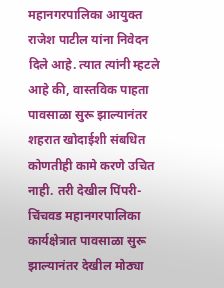महानगरपालिका आयुक्त राजेश पाटील यांना निवेदन दिले आहे. त्यात त्यांनी म्हटले आहे की, वास्तविक पाहता पावसाळा सुरू झाल्यानंतर शहरात खोदाईशी संबधित कोणतीही कामे करणे उचित नाही. तरी देखील पिंपरी-चिंचवड महानगरपालिका कार्यक्षेत्रात पावसाळा सुरू झाल्यानंतर देखील मोठ्या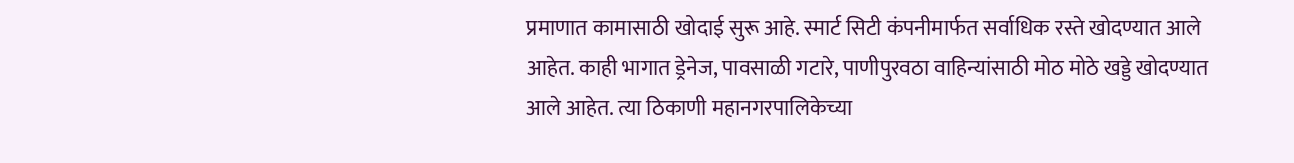प्रमाणात कामासाठी खोदाई सुरू आहे. स्मार्ट सिटी कंपनीमार्फत सर्वाधिक रस्ते खोदण्यात आले आहेत. काही भागात ड्रेनेज, पावसाळी गटारे, पाणीपुरवठा वाहिन्यांसाठी मोठ मोठे खड्डे खोदण्यात आले आहेत. त्या ठिकाणी महानगरपालिकेच्या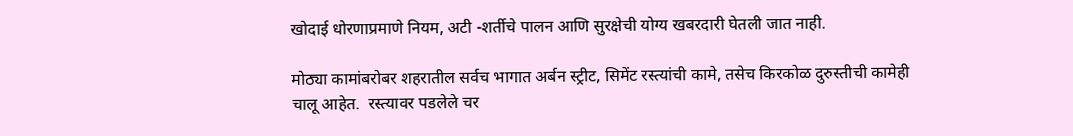खोदाई धोरणाप्रमाणे नियम, अटी -शर्तीचे पालन आणि सुरक्षेची योग्य खबरदारी घेतली जात नाही.

मोठ्या कामांबरोबर शहरातील सर्वच भागात अर्बन स्ट्रीट, सिमेंट रस्त्यांची कामे, तसेच किरकोळ दुरुस्तीची कामेही चालू आहेत.  रस्त्यावर पडलेले चर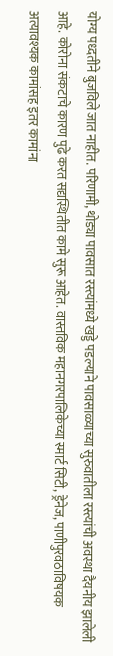योग्य पध्दतीने बुजविले जात नाहीत. परिणामी, थोड्या पावसात रस्त्यांमध्ये खड्डे पडल्याने पावसाळ्याच्या सुरुवातीला रस्त्यांची अवस्था दैयनीय झालेली आहे. कोरोना संकटाचे कारण पुढे करत सद्यस्थितीत कामे सुरू आहेत. वास्तविक महानगरपालिकेच्या स्मार्ट सिटी, ड्रेनेज, पाणीपुरवठाविषयक अत्यावश्यक कामांसह इतर कामांना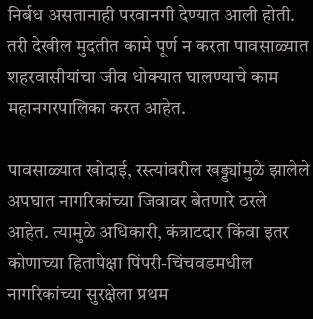निर्बध असतानाही परवानगी देण्यात आली होती. तरी देखील मुदतीत कामे पूर्ण न करता पावसाळ्यात शहरवासीयांचा जीव धोक्यात घालण्याचे काम महानगरपालिका करत आहेत.

पावसाळ्यात खोदाई, रस्त्यांवरील खड्ड्यांमुळे झालेले अपघात नागरिकांच्या जिवावर बेतणारे ठरले आहेत. त्यामुळे अधिकारी, कंत्राटदार किंवा इतर कोणाच्या हितापेक्षा पिंपरी-चिंचवडमधील नागरिकांच्या सुरक्षेला प्रथम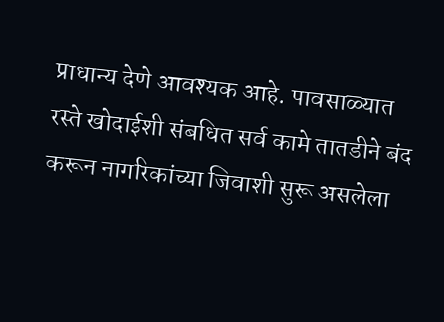प्राधान्य देणे आवश्यक आहे. पावसाळ्यात रस्ते खोदाईशी संबधित सर्व कामे तातडीने बंद करून नागरिकांच्या जिवाशी सुरू असलेला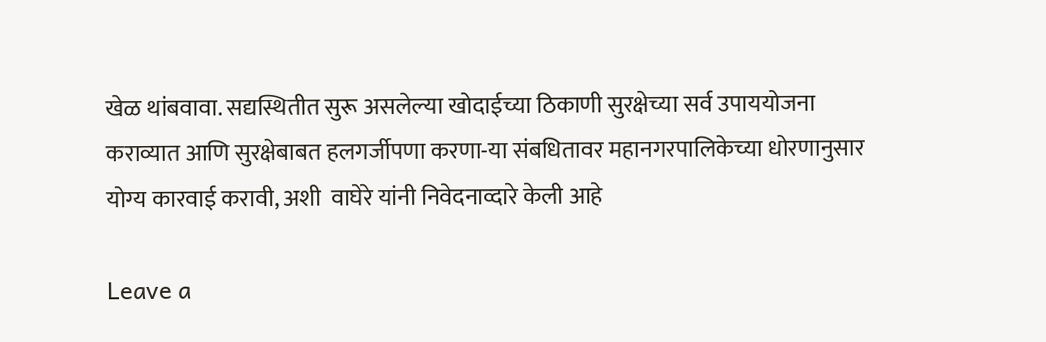खेळ थांबवावा. सद्यस्थितीत सुरू असलेल्या खोदाईच्या ठिकाणी सुरक्षेच्या सर्व उपाययोजना कराव्यात आणि सुरक्षेबाबत हलगर्जीपणा करणा-या संबधितावर महानगरपालिकेच्या धोरणानुसार योग्य कारवाई करावी, अशी  वाघेरे यांनी निवेदनाव्दारे केली आहे

Leave a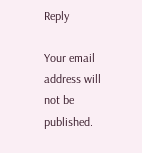Reply

Your email address will not be published.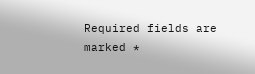Required fields are marked *